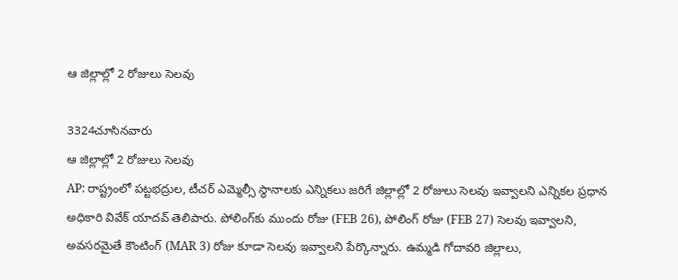ఆ జిల్లాల్లో 2 రోజులు సెలవు

3324చూసినవారు
ఆ జిల్లాల్లో 2 రోజులు సెలవు
AP: రాష్ట్రంలో పట్టభద్రుల, టీచర్ ఎమ్మెల్సీ స్థానాలకు ఎన్నికలు జరిగే జిల్లాల్లో 2 రోజులు సెలవు ఇవ్వాలని ఎన్నికల ప్రధాన అధికారి వివేక్ యాదవ్ తెలిపారు. పోలింగ్‌కు ముందు రోజు (FEB 26), పోలింగ్ రోజు (FEB 27) సెలవు ఇవ్వాలని, అవసరమైతే కౌంటింగ్ (MAR 3) రోజు కూడా సెలవు ఇవ్వాలని పేర్కొన్నారు. ఉమ్మడి గోదావరి జిల్లాలు,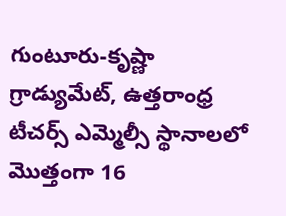గుంటూరు-కృష్ణా గ్రాడ్యుమేట్, ఉత్తరాంధ్ర టీచర్స్ ఎమ్మెల్సీ స్థానాలలో మొత్తంగా 16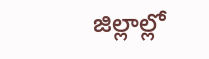జిల్లాల్లో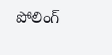పోలింగ్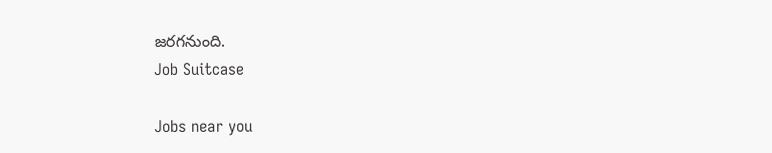జరగనుంది.
Job Suitcase

Jobs near you